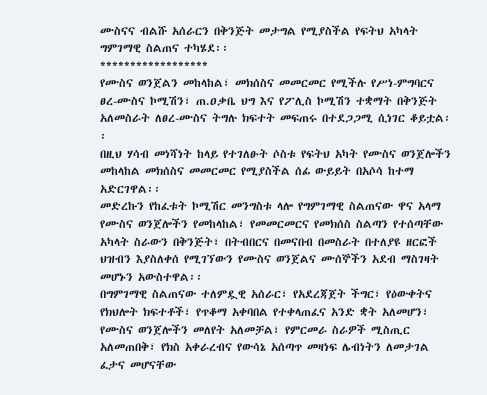ሙስናና ብልሹ አሰራርን በቅንጅት መታግል የሚያስችል የፍትህ አካላት ግምገማዊ ስልጠና ተካሄደ፡፡
******************
የሙስና ወንጀልን መከላከል፣ መክሰስና መመርመር የሚችሉ የሥነ-ምግባርና ፀረ-ሙስና ኮሚሽን፣ ጠ.ዐቃቤ ህግ እና የፖሊስ ኮሚሽን ተቋማት በቅንጅት አለመስራት ለፀረ-ሙስና ትግሉ ክፍተት መፍጠሩ በተደጋጋሚ ሲነገር ቆይቷል፡፡
በዚህ ሃሳብ መነሻነት ከላይ የተገለፁት ሶስቱ የፍትህ አካት የሙስና ወንጀሎችን መከላከል መክሰስና መመርመር የሚያስችል ሰፊ ውይይት በአሶሳ ከተማ አድርገዋል፡፡
መድረኩን የከፈቱት ኮሚሽር መንግስቱ ላሎ የግምገማዊ ስልጠናው ዋና አላማ የሙስና ወንጀሎችን የመከላከል፣ የመመርመርና የመክሰስ ስልጣን የተሰጣቸው አካላት ስራውን በቅንጅት፣ በትብበርና በመናበብ በመስራት በተለያዩ ዘርፎች ህዝብን እያስለቀሰ የሚገኘውን የሙስና ወንጀልና ሙሰኞችን አደብ ማስገዛት መሆኑን አውስተዋል፡፡
በግምገማዊ ስልጠናው ተለምዷዊ አሰራር፣ የአደረጃጀት ችግር፣ የዕውቀትና የክህሎት ክፍተቶች፣ የጥቆማ አቀባበል የተቀላጠፈና አንድ ቋት አለመሆን፣ የሙስና ወንጀሎችን መለየት አለመቻል፣ የምርመራ ስራዎች ሚስጢር አለመጠበቅ፣ የክስ አቀራረብና የውሳኔ አሰጣጥ መዛነፍ ሌብነትን ለመታገል ፈታና መሆናቸው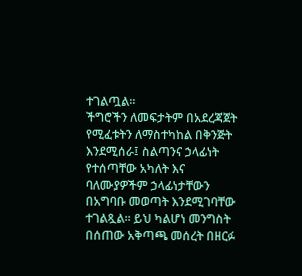ተገልጧል፡፡
ችግሮችን ለመፍታትም በአደረጃጀት የሚፈቱትን ለማስተካከል በቅንጅት እንደሚሰራ፤ ስልጣንና ኃላፊነት የተሰጣቸው አካለት እና ባለሙያዎችም ኃላፊነታቸውን በአግባቡ መወጣት እንደሚገባቸው ተገልጿል፡፡ ይህ ካልሆነ መንግስት በሰጠው አቅጣጫ መሰረት በዘርፉ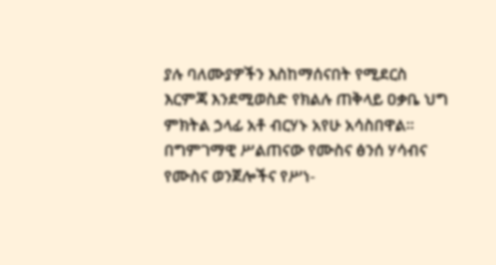ያሉ ባለሙያዎችን እስከማሰናበት የሚደርስ እርምጃ እንደሚወስድ የክልሉ ጠቅላይ ዐቃቤ ህግ ምክትል ኃላፊ አቶ ብርሃኑ አየሁ አሳስበዋል፡፡
በግምገማዊ ሥልጠናው የሙስና ፅንሰ ሃሳብና የሙስና ወንጀሎችና የሥነ-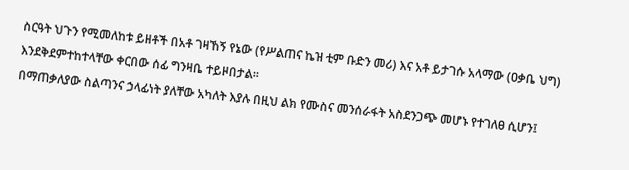ስርዓት ህጉን የሚመለከቱ ይዘቶች በአቶ ገዛኸኝ የኔው (የሥልጠና ኬዝ ቲም ቡድን መሪ) እና አቶ ይታገሱ አላማው (ዐቃቤ ህግ) እንደቅደምተከተላቸው ቀርበው ሰፊ ግንዛቤ ተይዞበታል፡፡
በማጠቃለያው ስልጣንና ኃላፊነት ያለቸው አካለት እያሉ በዚህ ልክ የሙስና መንሰራፋት አስደንጋጭ መሆኑ የተገለፀ ሲሆን፤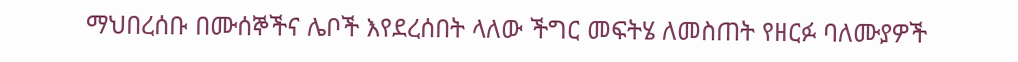ማህበረሰቡ በሙሰኞችና ሌቦች እየደረሰበት ላለው ችግር መፍትሄ ለመስጠት የዘርፉ ባለሙያዎች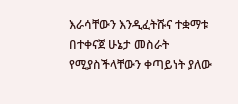እራሳቸውን እንዲፈትሹና ተቋማቱ በተቀናጀ ሁኔታ መስራት የሚያስችላቸውን ቀጣይነት ያለው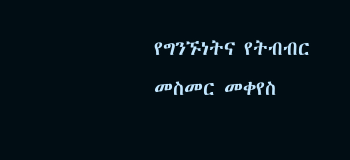የግንኙነትና የትብብር መስመር መቀየስ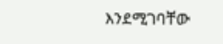እንደሚገባቸው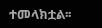ተመላክቷል፡፡